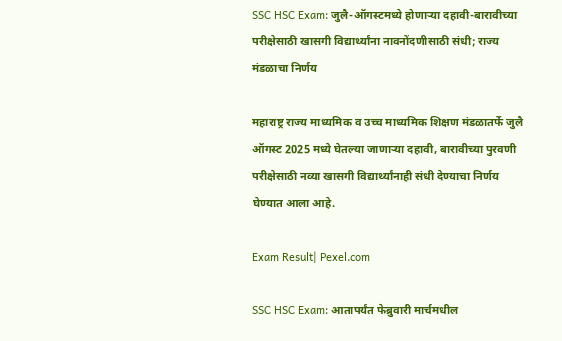SSC HSC Exam: जुलै-ऑगस्टमध्ये होणाऱ्या दहावी-बारावीच्या परीक्षेसाठी खासगी विद्यार्थ्यांना नावनोंदणीसाठी संधी; राज्य मंडळाचा निर्णय

महाराष्ट्र राज्य माध्यमिक व उच्च माध्यमिक शिक्षण मंडळातर्फे जुलै ऑगस्ट 2025 मध्ये घेतल्या जाणाऱ्या दहावी, बारावीच्या पुरवणी परीक्षेसाठी नव्या खासगी विद्यार्थ्यांनाही संधी देण्याचा निर्णय घेण्यात आला आहे.

Exam Result| Pexel.com

SSC HSC Exam: आतापर्यंत फेब्रुवारी मार्चमधील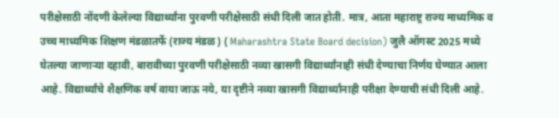परीक्षेसाठी नोंदणी केलेल्या विद्यार्थ्यांना पुरवणी परीक्षेसाठी संधी दिली जात होती. मात्र, आता महाराष्ट्र राज्य माध्यमिक व उच्च माध्यमिक शिक्षण मंडळातर्फे (राज्य मंडळ) ( Maharashtra State Board decision) जुलै ऑगस्ट 2025 मध्ये घेतल्या जाणाऱ्या दहावी, बारावीच्या पुरवणी परीक्षेसाठी नव्या खासगी विद्यार्थ्यांनाही संधी देण्याचा निर्णय घेण्यात आला आहे. विद्यार्थ्यांचे शैक्षणिक वर्ष वाया जाऊ नये, या दृष्टीने नव्या खासगी विद्यार्थ्यांनाही परीक्षा देण्याची संधी दिली आहे.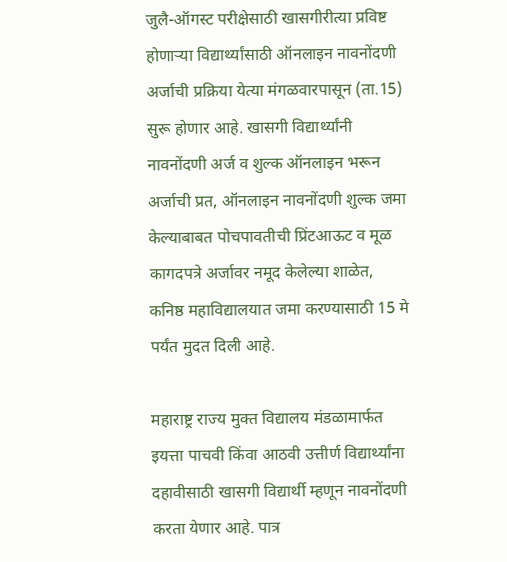जुलै-ऑगस्ट परीक्षेसाठी खासगीरीत्या प्रविष्ट होणाऱ्या विद्यार्थ्यांसाठी ऑनलाइन नावनोंदणी अर्जाची प्रक्रिया येत्या मंगळवारपासून (ता.15) सुरू होणार आहे. खासगी विद्यार्थ्यांनी नावनोंदणी अर्ज व शुल्क ऑनलाइन भरून अर्जाची प्रत, ऑनलाइन नावनोंदणी शुल्क जमा केल्याबाबत पोचपावतीची प्रिंटआऊट व मूळ कागदपत्रे अर्जावर नमूद केलेल्या शाळेत, कनिष्ठ महाविद्यालयात जमा करण्यासाठी 15 मे पर्यंत मुदत दिली आहे.

महाराष्ट्र राज्य मुक्त विद्यालय मंडळामार्फत इयत्ता पाचवी किंवा आठवी उत्तीर्ण विद्यार्थ्यांना दहावीसाठी खासगी विद्यार्थी म्हणून नावनोंदणी करता येणार आहे. पात्र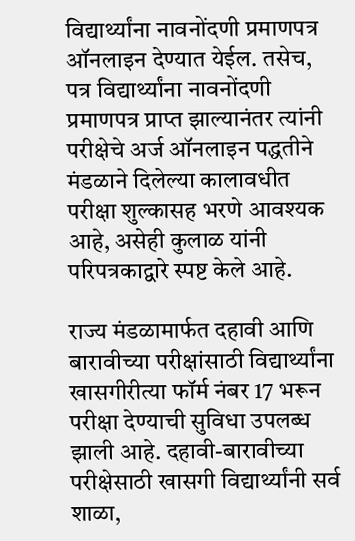विद्यार्थ्यांना नावनोंदणी प्रमाणपत्र ऑनलाइन देण्यात येईल. तसेच, पत्र विद्यार्थ्यांना नावनोंदणी प्रमाणपत्र प्राप्त झाल्यानंतर त्यांनी परीक्षेचे अर्ज ऑनलाइन पद्धतीने मंडळाने दिलेल्या कालावधीत परीक्षा शुल्कासह भरणे आवश्यक आहे, असेही कुलाळ यांनी परिपत्रकाद्वारे स्पष्ट केले आहे.

राज्य मंडळामार्फत दहावी आणि बारावीच्या परीक्षांसाठी विद्यार्थ्यांना खासगीरीत्या फॉर्म नंबर 17 भरून परीक्षा देण्याची सुविधा उपलब्ध झाली आहे. दहावी-बारावीच्या परीक्षेसाठी खासगी विद्यार्थ्यांनी सर्व शाळा,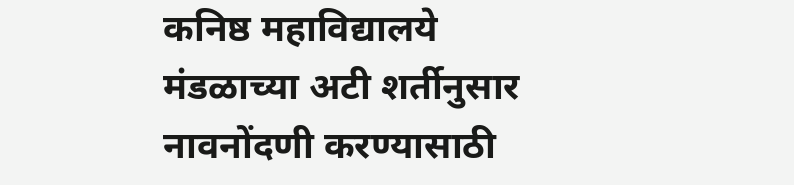कनिष्ठ महाविद्यालये मंडळाच्या अटी शर्तीनुसार नावनोंदणी करण्यासाठी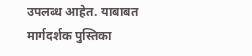उपलब्ध आहेत. याबाबत मार्गदर्शक पुस्तिका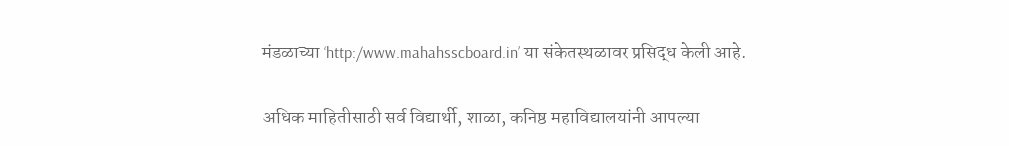मंडळाच्या ‘http:/www.mahahsscboard.in’ या संकेतस्थळावर प्रसिद्ध केली आहे.

अधिक माहितीसाठी सर्व विद्यार्थी, शाळा, कनिष्ठ महाविद्यालयांनी आपल्या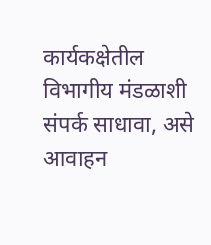कार्यकक्षेतील विभागीय मंडळाशी संपर्क साधावा, असे आवाहन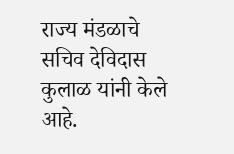राज्य मंडळाचे सचिव देविदास कुलाळ यांनी केले आहे.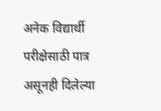अनेक विद्यार्थी परीक्षेसाठी पात्र असूनही दिलेल्या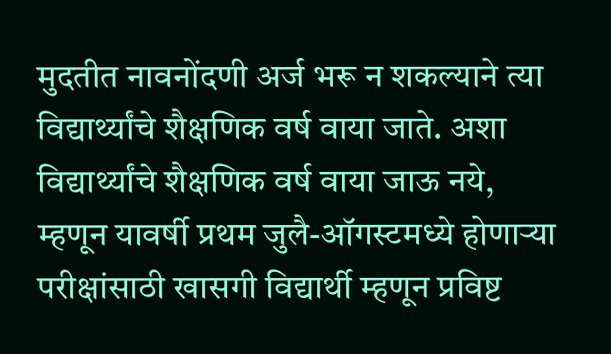मुदतीत नावनोंदणी अर्ज भरू न शकल्याने त्या विद्यार्थ्यांचे शैक्षणिक वर्ष वाया जाते. अशा विद्यार्थ्यांचे शैक्षणिक वर्ष वाया जाऊ नये, म्हणून यावर्षी प्रथम जुलै-ऑगस्टमध्ये होणाऱ्या परीक्षांसाठी खासगी विद्यार्थी म्हणून प्रविष्ट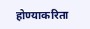होण्याकरिता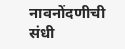नावनोंदणीची संधी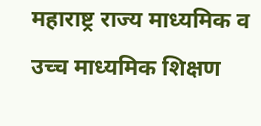महाराष्ट्र राज्य माध्यमिक व उच्च माध्यमिक शिक्षण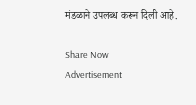मंडळाने उपलब्ध करून दिली आहे.

Share Now
Advertisement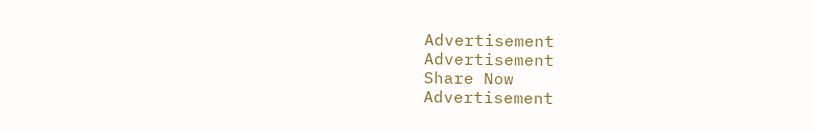Advertisement
Advertisement
Share Now
Advertisement